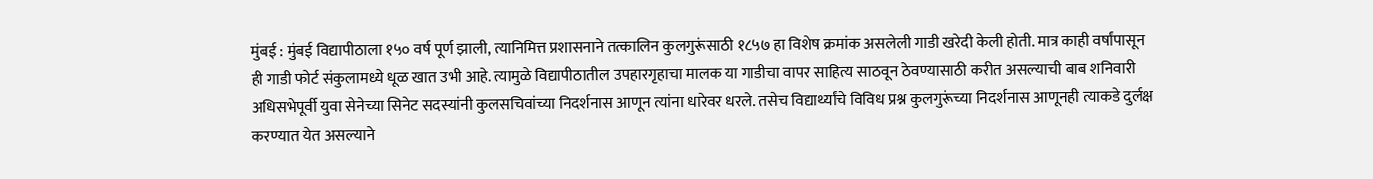मुंबई : मुंबई विद्यापीठाला १५० वर्ष पूर्ण झाली, त्यानिमित्त प्रशासनाने तत्कालिन कुलगुरूंसाठी १८५७ हा विशेष क्रमांक असलेली गाडी खरेदी केली होती. मात्र काही वर्षांपासून ही गाडी फोर्ट संकुलामध्ये धूळ खात उभी आहे. त्यामुळे विद्यापीठातील उपहारगृहाचा मालक या गाडीचा वापर साहित्य साठवून ठेवण्यासाठी करीत असल्याची बाब शनिवारी अधिसभेपूर्वी युवा सेनेच्या सिनेट सदस्यांनी कुलसचिवांच्या निदर्शनास आणून त्यांना धारेवर धरले. तसेच विद्यार्थ्यांचे विविध प्रश्न कुलगुरूंच्या निदर्शनास आणूनही त्याकडे दुर्लक्ष करण्यात येत असल्याने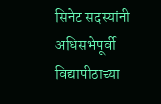सिनेट सदस्यांनी अधिसभेपूर्वी विद्यापीठाच्या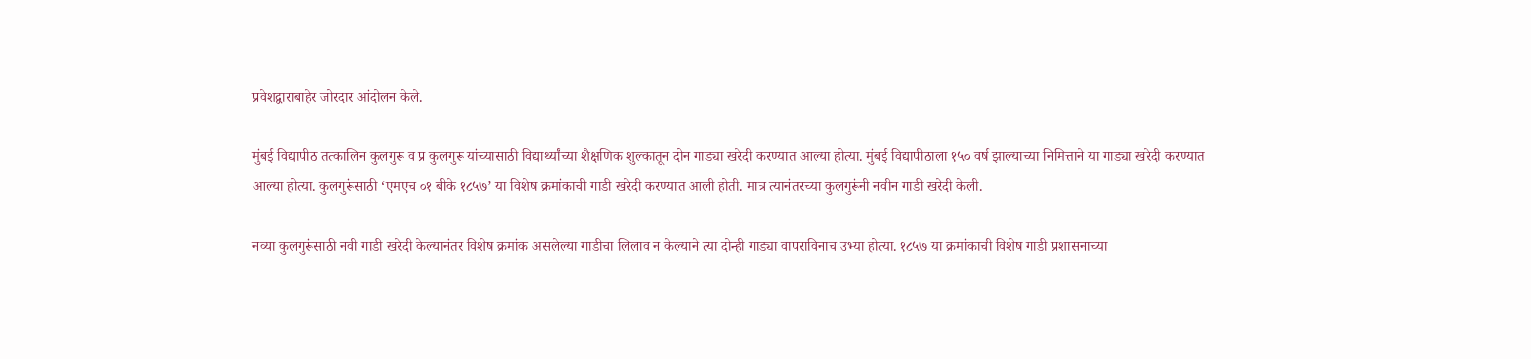प्रवेशद्वाराबाहेर जोरदार आंदोलन केले.

मुंबई विद्यापीठ तत्कालिन कुलगुरू व प्र कुलगुरू यांच्यासाठी विद्यार्थ्यांच्या शैक्षणिक शुल्कातून दोन गाड्या खरेदी करण्यात आल्या होत्या. मुंबई विद्यापीठाला १५० वर्ष झाल्याच्या निमित्ताने या गाड्या खरेदी करण्यात आल्या होत्या. कुलगुरूंसाठी ‘एमएच ०१ बीके १८५७’ या विशेष क्रमांकाची गाडी खरेदी करण्यात आली होती. मात्र त्यानंतरच्या कुलगुरूंनी नवीन गाडी खरेदी केली.

नव्या कुलगुरूंसाठी नवी गाडी खरेदी केल्यानंतर विशेष क्रमांक असलेल्या गाडीचा लिलाव न केल्याने त्या दोन्ही गाड्या वापराविनाच उभ्या होत्या. १८५७ या क्रमांकाची विशेष गाडी प्रशासनाच्या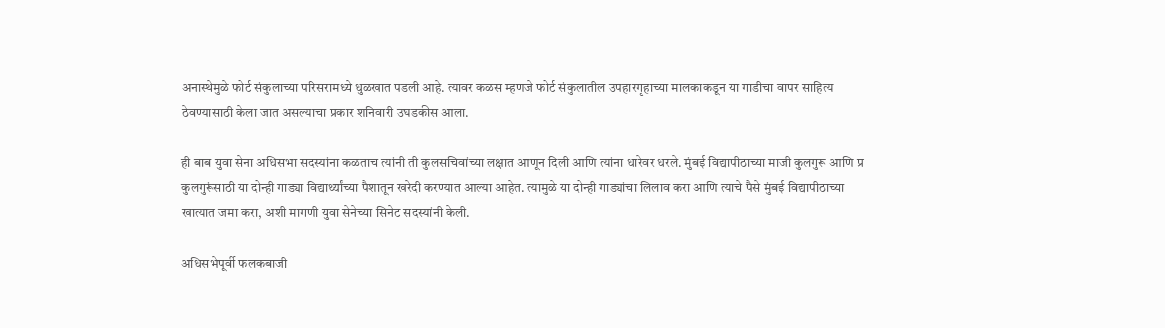अनास्थेमुळे फोर्ट संकुलाच्या परिसरामध्ये धुळखात पडली आहे. त्यावर कळस म्हणजे फोर्ट संकुलातील उपहारगृहाच्या मालकाकडून या गाडीचा वापर साहित्य ठेवण्यासाठी केला जात असल्याचा प्रकार शनिवारी उघडकीस आला.

ही बाब युवा सेना अधिसभा सदस्यांना कळताच त्यांनी ती कुलसचिवांच्या लक्षात आणून दिली आणि त्यांना धारेवर धरले. मुंबई विद्यापीठाच्या माजी कुलगुरू आणि प्र कुलगुरूंसाठी या दोन्ही गाड्या विद्यार्थ्यांच्या पैशातून खरेदी करण्यात आल्या आहेत. त्यामुळे या दोन्ही गाड्यांचा लिलाव करा आणि त्याचे पैसे मुंबई विद्यापीठाच्या खात्यात जमा करा, अशी मागणी युवा सेनेच्या सिनेट सदस्यांनी केली.

अधिसभेपूर्वी फलकबाजी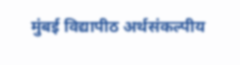मुंबई विद्यापीठ अर्थसंकल्पीय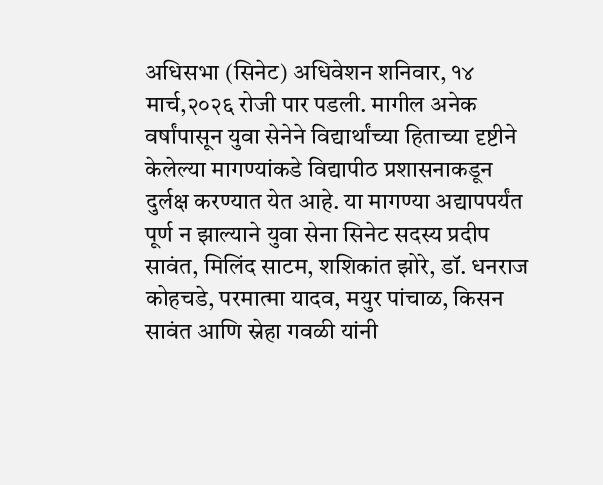अधिसभा (सिनेट) अधिवेशन शनिवार, १४ मार्च,२०२६ रोजी पार पडली. मागील अनेक वर्षांपासून युवा सेनेने विद्यार्थांच्या हिताच्या दृष्टीने केलेल्या मागण्यांकडे विद्यापीठ प्रशासनाकडून दुर्लक्ष करण्यात येत आहे. या मागण्या अद्यापपर्यंत पूर्ण न झाल्याने युवा सेना सिनेट सदस्य प्रदीप सावंत, मिलिंद साटम, शशिकांत झोरे, डॉ. धनराज कोहचडे, परमात्मा यादव, मयुर पांचाळ, किसन सावंत आणि स्नेहा गवळी यांनी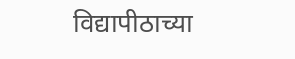विद्यापीठाच्या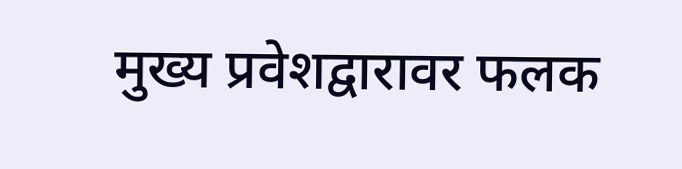मुख्य प्रवेशद्वारावर फलक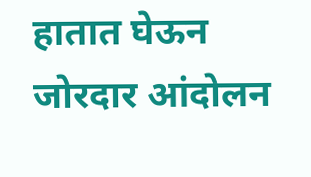हातात घेऊन जोरदार आंदोलन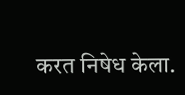करत निषेध केला.